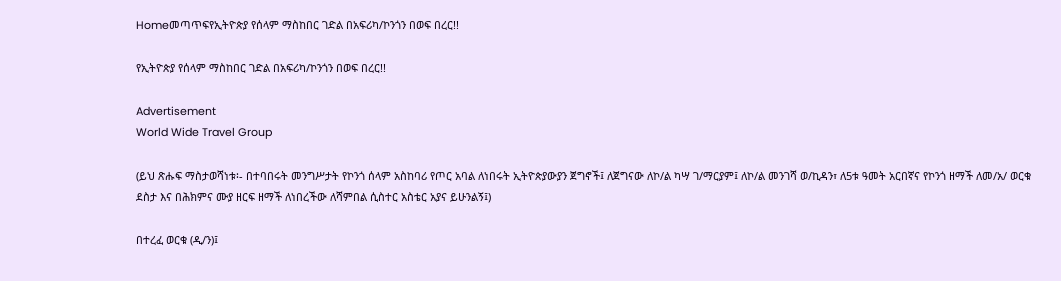Homeመጣጥፍየኢትዮጵያ የሰላም ማስከበር ገድል በአፍሪካ/ኮንጎን በወፍ በረር!!

የኢትዮጵያ የሰላም ማስከበር ገድል በአፍሪካ/ኮንጎን በወፍ በረር!!

Advertisement
World Wide Travel Group

(ይህ ጽሑፍ ማስታወሻነቱ፡- በተባበሩት መንግሥታት የኮንጎ ሰላም አስከባሪ የጦር አባል ለነበሩት ኢትዮጵያውያን ጀግኖች፤ ለጀግናው ለኮ/ል ካሣ ገ/ማርያም፤ ለኮ/ል መንገሻ ወ/ኪዳን፣ ለ5ቱ ዓመት አርበኛና የኮንጎ ዘማች ለመ/አ/ ወርቁ ደስታ እና በሕክምና ሙያ ዘርፍ ዘማች ለነበረችው ለሻምበል ሲስተር አስቴር አያና ይሁንልኝ፤)

በተረፈ ወርቁ (ዲ/ን)፤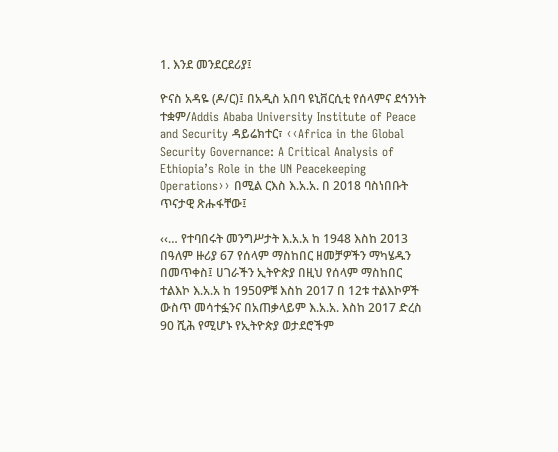1. እንደ መንደርደሪያ፤

ዮናስ አዳዬ (ዶ/ር)፤ በአዲስ አበባ ዩኒቨርሲቲ የሰላምና ደኅንነት ተቋም/Addis Ababa University Institute of Peace and Security ዳይሬክተር፣ ‹‹Africa in the Global Security Governance: A Critical Analysis of Ethiopia’s Role in the UN Peacekeeping Operations›› በሚል ርእስ እ.አ.አ. በ 2018 ባስነበቡት ጥናታዊ ጽሑፋቸው፤

‹‹… የተባበሩት መንግሥታት እ.አ.አ ከ 1948 እስከ 2013 በዓለም ዙሪያ 67 የሰላም ማስከበር ዘመቻዎችን ማካሄዱን በመጥቀስ፤ ሀገራችን ኢትዮጵያ በዚህ የሰላም ማስከበር ተልእኮ እ.አ.አ ከ 1950ዎቹ እስከ 2017 በ 12ቱ ተልእኮዎች ውስጥ መሳተፏንና በአጠቃላይም እ.አ.አ. እስከ 2017 ድረስ 90 ሺሕ የሚሆኑ የኢትዮጵያ ወታደሮችም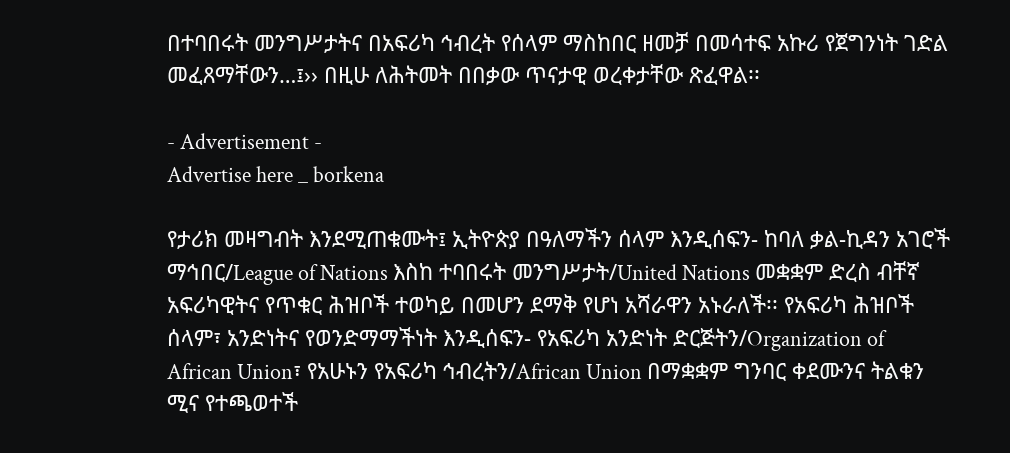በተባበሩት መንግሥታትና በአፍሪካ ኅብረት የሰላም ማስከበር ዘመቻ በመሳተፍ አኩሪ የጀግንነት ገድል መፈጸማቸውን…፤›› በዚሁ ለሕትመት በበቃው ጥናታዊ ወረቀታቸው ጽፈዋል፡፡

- Advertisement -
Advertise here _ borkena

የታሪክ መዛግብት እንደሚጠቁሙት፤ ኢትዮጵያ በዓለማችን ሰላም እንዲሰፍን- ከባለ ቃል-ኪዳን አገሮች ማኅበር/League of Nations እስከ ተባበሩት መንግሥታት/United Nations መቋቋም ድረስ ብቸኛ አፍሪካዊትና የጥቁር ሕዝቦች ተወካይ በመሆን ደማቅ የሆነ አሻራዋን አኑራለች፡፡ የአፍሪካ ሕዝቦች ሰላም፣ አንድነትና የወንድማማችነት እንዲሰፍን- የአፍሪካ አንድነት ድርጅትን/Organization of African Union፣ የአሁኑን የአፍሪካ ኅብረትን/African Union በማቋቋም ግንባር ቀደሙንና ትልቁን ሚና የተጫወተች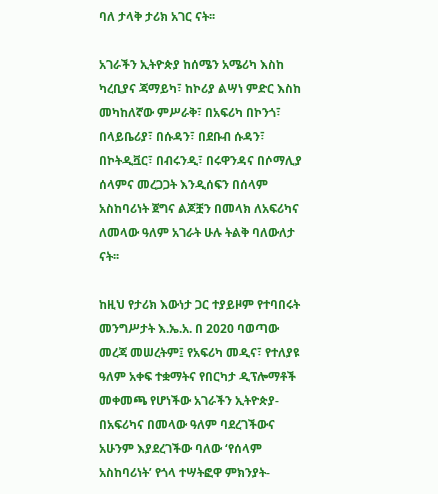ባለ ታላቅ ታሪክ አገር ናት፡፡

አገራችን ኢትዮጵያ ከሰሜን አሜሪካ እስከ ካረቢያና ጃማይካ፣ ከኮሪያ ልሣነ ምድር እስከ መካከለኛው ምሥራቅ፣ በአፍሪካ በኮንጎ፣ በላይቤሪያ፣ በሱዳን፣ በደቡብ ሱዳን፣ በኮትዲቯር፣ በብሩንዲ፣ በሩዋንዳና በሶማሊያ ሰላምና መረጋጋት እንዲሰፍን በሰላም አስከባሪነት ጀግና ልጆቿን በመላክ ለአፍሪካና ለመላው ዓለም አገራት ሁሉ ትልቅ ባለውለታ ናት፡፡

ከዚህ የታሪክ እውነታ ጋር ተያይዞም የተባበሩት መንግሥታት እ.ኤ.አ. በ 2020 ባወጣው መረጃ መሠረትም፤ የአፍሪካ መዲና፣ የተለያዩ ዓለም አቀፍ ተቋማትና የበርካታ ዲፕሎማቶች መቀመጫ የሆነችው አገራችን ኢትዮጵያ- በአፍሪካና በመላው ዓለም ባደረገችውና አሁንም እያደረገችው ባለው ‘የሰላም አስከባሪነት’ የጎላ ተሣትፎዋ ምክንያት-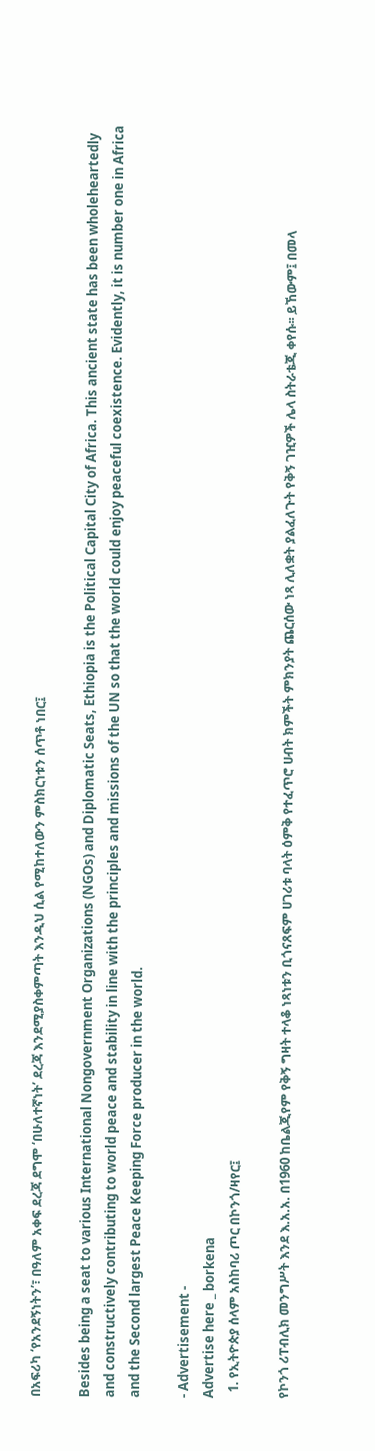በአፍሪካ ‘የአንደኝነትን’፣ በዓለም አቀፍ ደረጃ ደግሞ ‘በሁለተኛነት’ ደረጃ እንደሚያስቀምጣት እንዲህ ሲል የሚከተለውን ምስክርነቱን ሰጥቶ ነበር፤

Besides being a seat to various International Nongovernment Organizations (NGOs) and Diplomatic Seats, Ethiopia is the Political Capital City of Africa. This ancient state has been wholeheartedly and constructively contributing to world peace and stability in line with the principles and missions of the UN so that the world could enjoy peaceful coexistence. Evidently, it is number one in Africa and the Second largest Peace Keeping Force producer in the world.

- Advertisement -
Advertise here _ borkena
  1. የኢትዮጵያ ሰላም አስከባሪ ጦር በኮንጎ/ዛየር፤

የኮንጎ ሪፐብሊክ መንግሥት እንደ እ.አ.አ. በ1960 ከቤልጂየም የቅኝ ግዛት ተላቆ ነጻነቱን ቢጎናጸፍም ሀገሪቱ ባላት ዕምቅ የተፈጥሮ ሀብት ክምችት ምክንያት ጨርሰው ነጻ ሊለቋት ያልፈለጉት የቅኝ ገዢዎች ሌላ ስትራቴጂ ቀየሱ፡፡ ይኸውም፤ በመላ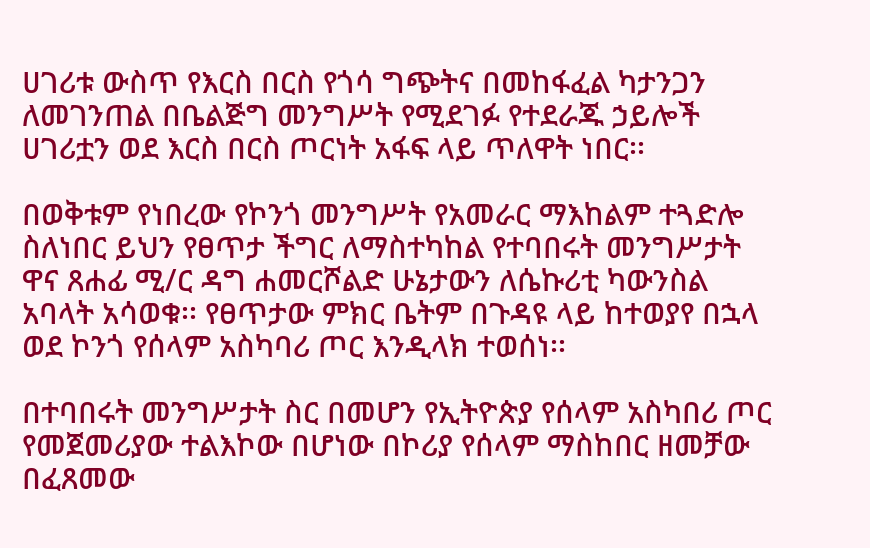ሀገሪቱ ውስጥ የእርስ በርስ የጎሳ ግጭትና በመከፋፈል ካታንጋን ለመገንጠል በቤልጅግ መንግሥት የሚደገፉ የተደራጁ ኃይሎች ሀገሪቷን ወደ እርስ በርስ ጦርነት አፋፍ ላይ ጥለዋት ነበር፡፡

በወቅቱም የነበረው የኮንጎ መንግሥት የአመራር ማእከልም ተጓድሎ ስለነበር ይህን የፀጥታ ችግር ለማስተካከል የተባበሩት መንግሥታት ዋና ጸሐፊ ሚ/ር ዳግ ሐመርሾልድ ሁኔታውን ለሴኩሪቲ ካውንስል አባላት አሳወቁ፡፡ የፀጥታው ምክር ቤትም በጉዳዩ ላይ ከተወያየ በኋላ ወደ ኮንጎ የሰላም አስካባሪ ጦር እንዲላክ ተወሰነ፡፡

በተባበሩት መንግሥታት ስር በመሆን የኢትዮጵያ የሰላም አስካበሪ ጦር የመጀመሪያው ተልእኮው በሆነው በኮሪያ የሰላም ማስከበር ዘመቻው በፈጸመው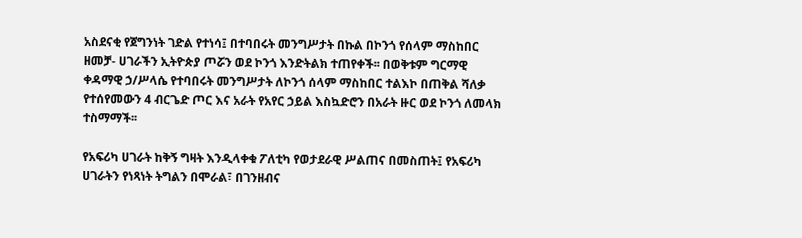አስደናቂ የጀግንነት ገድል የተነሳ፤ በተባበሩት መንግሥታት በኩል በኮንጎ የሰላም ማስከበር ዘመቻ- ሀገራችን ኢትዮጵያ ጦሯን ወደ ኮንጎ እንድትልክ ተጠየቀች፡፡ በወቅቱም ግርማዊ ቀዳማዊ ኃ/ሥላሴ የተባበሩት መንግሥታት ለኮንጎ ሰላም ማስከበር ተልእኮ በጠቅል ሻለቃ የተሰየመውን 4 ብርጌድ ጦር እና አራት የአየር ኃይል እስኳድሮን በአራት ዙር ወደ ኮንጎ ለመላክ ተስማማች፡፡

የአፍሪካ ሀገራት ከቅኝ ግዛት እንዲላቀቁ ፖለቲካ የወታደራዊ ሥልጠና በመስጠት፤ የአፍሪካ ሀገራትን የነጻነት ትግልን በሞራል፣ በገንዘብና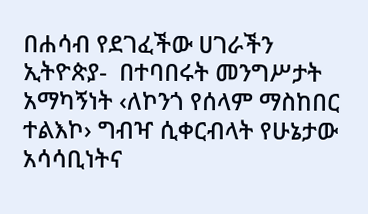በሐሳብ የደገፈችው ሀገራችን ኢትዮጵያ-  በተባበሩት መንግሥታት አማካኝነት ‹ለኮንጎ የሰላም ማስከበር ተልእኮ› ግብዣ ሲቀርብላት የሁኔታው አሳሳቢነትና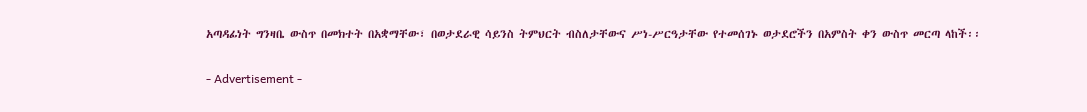አጣዳፊነት ግንዛቤ ውስጥ በመክተት በአቋማቸው፣ በወታደራዊ ሳይንስ ትምህርት ብስለታቸውና ሥነ-ሥርዓታቸው የተመሰገኑ ወታደሮችን በአምስት ቀን ውስጥ መርጣ ላከች፡፡

- Advertisement -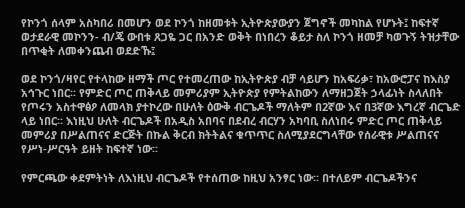የኮንጎ ሰላም አስካበሪ በመሆን ወደ ኮንጎ ከዘመቱት ኢትዮጵያውያን ጀግኖች መካከል የሆኑት፤ ከፍተኛ ወታደራዊ መኮንን- ብ/ጄ ውበቱ ጸጋዬ ጋር በአንድ ወቅት በነበረን ቆይታ ስለ ኮንጎ ዘመቻ ካወጉኝ ትዝታቸው በጥቂት ለመቀንጨብ ወደድኹ፤

ወደ ኮንጎ/ዛየር የተላከው ዘማች ጦር የተመረጠው ከኢትዮጵያ ብቻ ሳይሆን ከአፍሪቃ፣ ከአውሮፓና ከእስያ አኅጉር ነበር፡፡ የምድር ጦር ጠቅላይ መምሪያም ኢትዮጵያ የምትልከውን ለማዘጋጀት ኃላፊነት ስላለበት የጦሩን አስተዋፅዖ ለመላክ ያተኮረው በሁለት ዕውቅ ብርጌዶች ማለትም በ2ኛው እና በ3ኛው እግረኛ ብርጌድ ላይ ነበር፡፡ እነዚህ ሁለት ብርጌዶች በአዲስ አበባና በደብረ ብርሃን አካባቢ ስለነበሩ ምድር ጦር ጠቅላይ መምሪያ በሥልጠናና ድርጅት በኩል ቅርብ ክትትልና ቁጥጥር ስለሚያደርግላቸው የሰራዊቱ ሥልጠናና የሥነ-ሥርዓት ይዘት ከፍተኛ ነው፡፡

የምርጫው ቀደምትነት ለእነዚህ ብርጌዶች የተሰጠው ከዚህ አንፃር ነው፡፡ በተለይም ብርጌዶችንና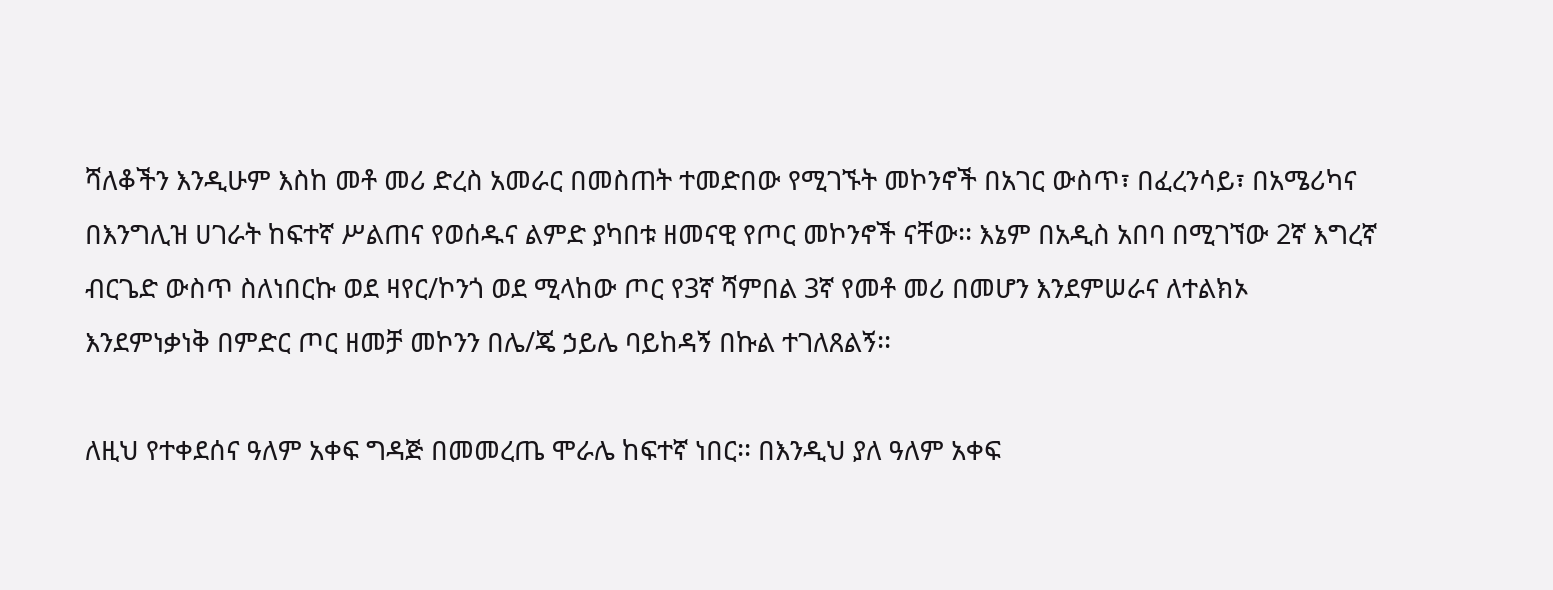ሻለቆችን እንዲሁም እስከ መቶ መሪ ድረስ አመራር በመስጠት ተመድበው የሚገኙት መኮንኖች በአገር ውስጥ፣ በፈረንሳይ፣ በአሜሪካና በእንግሊዝ ሀገራት ከፍተኛ ሥልጠና የወሰዱና ልምድ ያካበቱ ዘመናዊ የጦር መኮንኖች ናቸው፡፡ እኔም በአዲስ አበባ በሚገኘው 2ኛ እግረኛ ብርጌድ ውስጥ ስለነበርኩ ወደ ዛየር/ኮንጎ ወደ ሚላከው ጦር የ3ኛ ሻምበል 3ኛ የመቶ መሪ በመሆን እንደምሠራና ለተልክኦ እንደምነቃነቅ በምድር ጦር ዘመቻ መኮንን በሌ/ጄ ኃይሌ ባይከዳኝ በኩል ተገለጸልኝ፡፡

ለዚህ የተቀደሰና ዓለም አቀፍ ግዳጅ በመመረጤ ሞራሌ ከፍተኛ ነበር፡፡ በእንዲህ ያለ ዓለም አቀፍ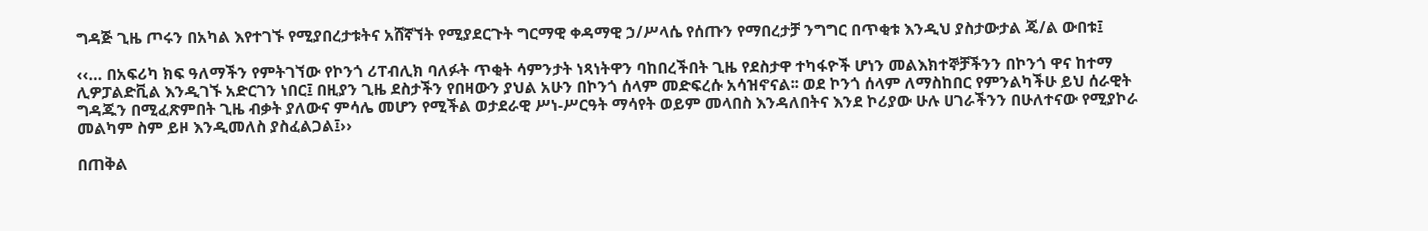ግዳጅ ጊዜ ጦሩን በአካል እየተገኙ የሚያበረታቱትና አሸኛኘት የሚያደርጉት ግርማዊ ቀዳማዊ ኃ/ሥላሴ የሰጡን የማበረታቻ ንግግር በጥቂቱ እንዲህ ያስታውታል ጄ/ል ውበቱ፤

‹‹… በአፍሪካ ክፍ ዓለማችን የምትገኘው የኮንጎ ሪፐብሊክ ባለፉት ጥቂት ሳምንታት ነጻነትዋን ባከበረችበት ጊዜ የደስታዋ ተካፋዮች ሆነን መልእክተኞቻችንን በኮንጎ ዋና ከተማ ሊዎፓልድቪል እንዲገኙ አድርገን ነበር፤ በዚያን ጊዜ ደስታችን የበዛውን ያህል አሁን በኮንጎ ሰላም መድፍረሱ አሳዝኖናል፡፡ ወደ ኮንጎ ሰላም ለማስከበር የምንልካችሁ ይህ ሰራዊት ግዳጁን በሚፈጽምበት ጊዜ ብቃት ያለውና ምሳሌ መሆን የሚችል ወታደራዊ ሥነ-ሥርዓት ማሳየት ወይም መላበስ እንዳለበትና እንደ ኮሪያው ሁሉ ሀገራችንን በሁለተናው የሚያኮራ መልካም ስም ይዞ እንዲመለስ ያስፈልጋል፤››

በጠቅል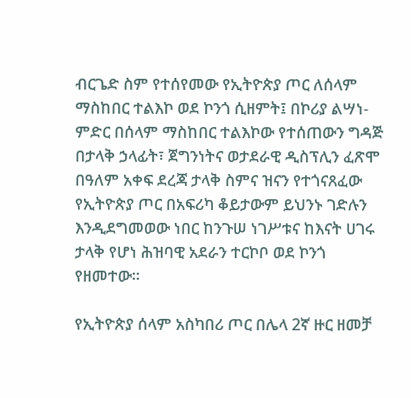ብርጌድ ስም የተሰየመው የኢትዮጵያ ጦር ለሰላም ማስከበር ተልእኮ ወደ ኮንጎ ሲዘምት፤ በኮሪያ ልሣነ-ምድር በሰላም ማስከበር ተልእኮው የተሰጠውን ግዳጅ በታላቅ ኃላፊት፣ ጀግንነትና ወታደራዊ ዲስፕሊን ፈጽሞ በዓለም አቀፍ ደረጃ ታላቅ ስምና ዝናን የተጎናጸፈው የኢትዮጵያ ጦር በአፍሪካ ቆይታውም ይህንኑ ገድሉን እንዲደግመወው ነበር ከንጉሠ ነገሥቱና ከእናት ሀገሩ ታላቅ የሆነ ሕዝባዊ አደራን ተርኮቦ ወደ ኮንጎ የዘመተው፡፡

የኢትዮጵያ ሰላም አስካበሪ ጦር በሌላ 2ኛ ዙር ዘመቻ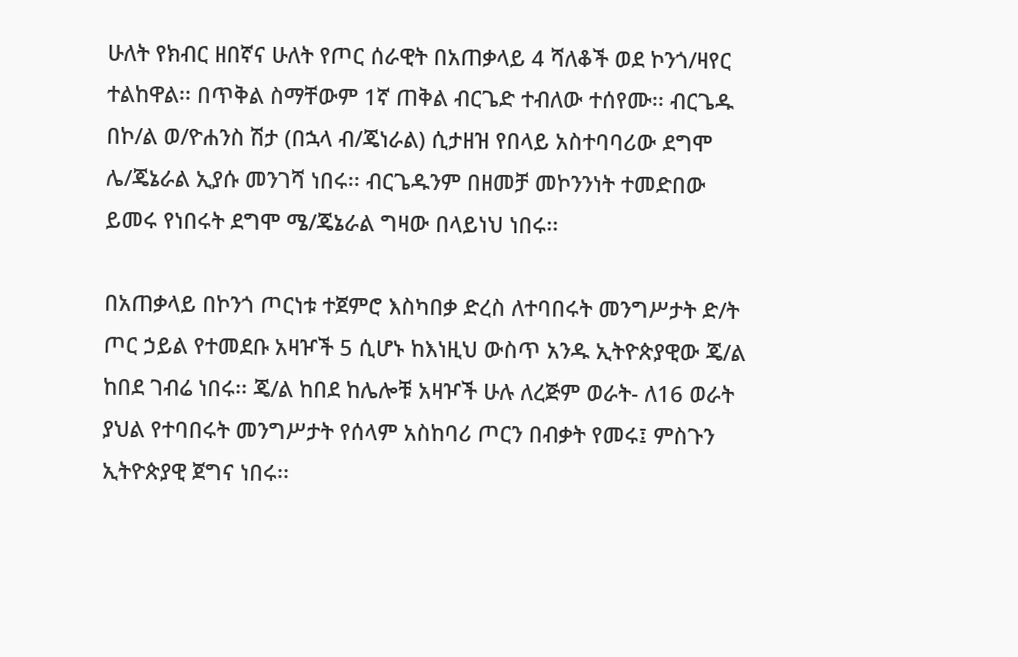ሁለት የክብር ዘበኛና ሁለት የጦር ሰራዊት በአጠቃላይ 4 ሻለቆች ወደ ኮንጎ/ዛየር ተልከዋል፡፡ በጥቅል ስማቸውም 1ኛ ጠቅል ብርጌድ ተብለው ተሰየሙ፡፡ ብርጌዱ በኮ/ል ወ/ዮሐንስ ሽታ (በኋላ ብ/ጄነራል) ሲታዘዝ የበላይ አስተባባሪው ደግሞ ሌ/ጄኔራል ኢያሱ መንገሻ ነበሩ፡፡ ብርጌዱንም በዘመቻ መኮንንነት ተመድበው ይመሩ የነበሩት ደግሞ ሜ/ጄኔራል ግዛው በላይነህ ነበሩ፡፡

በአጠቃላይ በኮንጎ ጦርነቱ ተጀምሮ እስካበቃ ድረስ ለተባበሩት መንግሥታት ድ/ት ጦር ኃይል የተመደቡ አዛዦች 5 ሲሆኑ ከእነዚህ ውስጥ አንዱ ኢትዮጵያዊው ጄ/ል ከበደ ገብሬ ነበሩ፡፡ ጄ/ል ከበደ ከሌሎቹ አዛዦች ሁሉ ለረጅም ወራት- ለ16 ወራት ያህል የተባበሩት መንግሥታት የሰላም አስከባሪ ጦርን በብቃት የመሩ፤ ምስጉን ኢትዮጵያዊ ጀግና ነበሩ፡፡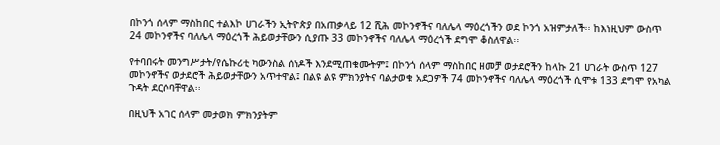በኮንጎ ሰላም ማስከበር ተልእኮ ሀገራችን ኢትዮጵያ በአጠቃላይ 12 ሺሕ መኮንኖችና ባለሌላ ማዕረጎችን ወደ ኮንጎ አዝምታለች፡፡ ከእነዚህም ውስጥ 24 መኮንኖችና ባለሌላ ማዕረጎች ሕይወታቸውን ሲያጡ 33 መኮንኖችና ባለሌላ ማዕረጎች ደግሞ ቆስለዋል፡፡

የተባበሩት መንግሥታት/የሴኩሪቲ ካውንስል ሰነዶች እንደሚጠቁሙትም፤ በኮንጎ ሰላም ማስከበር ዘመቻ ወታደሮችን ከላኩ 21 ሀገራት ውስጥ 127 መኮንኖችና ወታደሮች ሕይወታቸውን አጥተዋል፤ በልዩ ልዩ ምክንያትና ባልታወቁ አደጋዎች 74 መኮንኖችና ባለሌላ ማዕረጎች ሲሞቱ 133 ደግሞ የአካል ጉዳት ደርሶባቸዋል፡፡

በዚህች አገር ሰላም መታወክ ምክንያትም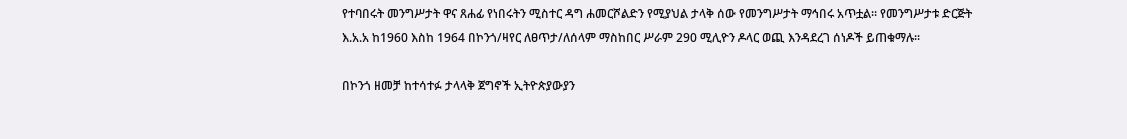የተባበሩት መንግሥታት ዋና ጸሐፊ የነበሩትን ሚስተር ዳግ ሐመርሾልድን የሚያህል ታላቅ ሰው የመንግሥታት ማኅበሩ አጥቷል፡፡ የመንግሥታቱ ድርጅት እ.አ.አ ከ1960 እስከ 1964 በኮንጎ/ዛየር ለፀጥታ/ለሰላም ማስከበር ሥራም 290 ሚሊዮን ዶላር ወጪ እንዳደረገ ሰነዶች ይጠቁማሉ፡፡

በኮንጎ ዘመቻ ከተሳተፉ ታላላቅ ጀግኖች ኢትዮጵያውያን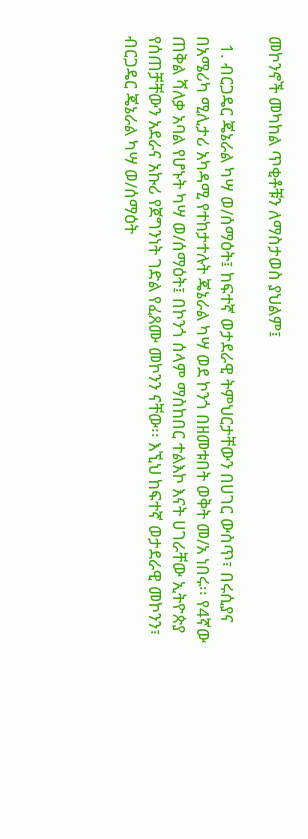መኮንኖች መካከል ጥቂቶቹን ለማስታወስ ያህልም፤

  1. ብርጋዴር ጄኔራል ካሣ ወ/ሰማዕት፤ ከፍተኛ ወታደራዊ ትምህርታቸውን በሀገር ውስጥ፣ በሩሲያና በአሜሪካ ሚሊታሪ አካዳሚ የተከታተሉት ጄኔራል ካሣ ወደ ኮንጎ በዘመቱበት ወቅት መ/አ ነበሩ፡፡ የ4ኛው ጠቅል ሻለቃ አባል የሆኑት ካሣ ወ/ሰማዕት፤ በኮንጎ ሰላም ማስከበር ተልእኮ እናት ሀገራቸው ኢትዮጵያ የሰጠቻቸውን አደራና አኩሪ የጀግንነት ገድል የፈጸሙ መኮንን ናቸው፡፡ እኚህ ከፍተኛ ወታደራዊ መኮንን፣ ብርጋዴር ጄኔራል ካሣ ወ/ሰማዕት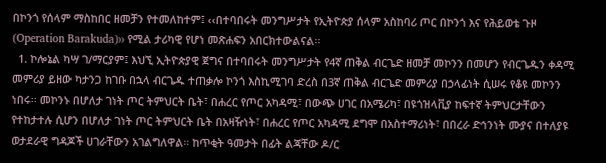በኮንጎ የሰላም ማስከበር ዘመቻን የተመለከተም፤ ‹‹በተባበሩት መንግሥታት የኢትዮጵያ ሰላም አስከባሪ ጦር በኮንጎ እና የሕይወቴ ጉዞ (Operation Barakuda)›› የሚል ታሪካዊ የሆነ መጽሐፍን አበርክተውልናል፡፡
  1. ኮሎኔል ካሣ ገ/ማርያም፤ እህኚ ኢትዮጵያዊ ጀግና በተባበሩት መንግሥታት የ4ኛ ጠቅል ብርጌድ ዘመቻ መኮንን በመሆን የብርጌዱን ቀዳሚ መምሪያ ይዘው ካታንጋ ከገቡ በኋላ ብርጌዱ ተጠቃሎ ኮንጎ እስኪሚገባ ድረስ በ3ኛ ጠቅል ብርጌድ መምሪያ በኃላፊነት ሲሠሩ የቆዩ መኮንን ነበሩ፡፡ መኮንኑ በሆለታ ገነት ጦር ትምህርት ቤት፣ በሐረር የጦር አካዳሚ፣ በውጭ ሀገር በአሜሪካ፣ በዩጎዝላቪያ ከፍተኛ ትምህርታቸውን የተከታተሉ ሲሆን በሆለታ ገነት ጦር ትምህርት ቤት በአዛዥነት፣ በሐረር የጦር አካዳሚ ደግሞ በአስተማሪነት፣ በበረራ ድኅንነት ሙያና በተለያዩ ወታደራዊ ግዳጆች ሀገራቸውን አገልግለዋል፡፡ ከጥቂት ዓመታት በፊት ልጃቸው ዶ/ር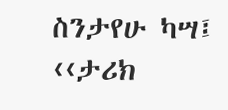ስንታየሁ ካሣ፤ ‹‹ታሪክ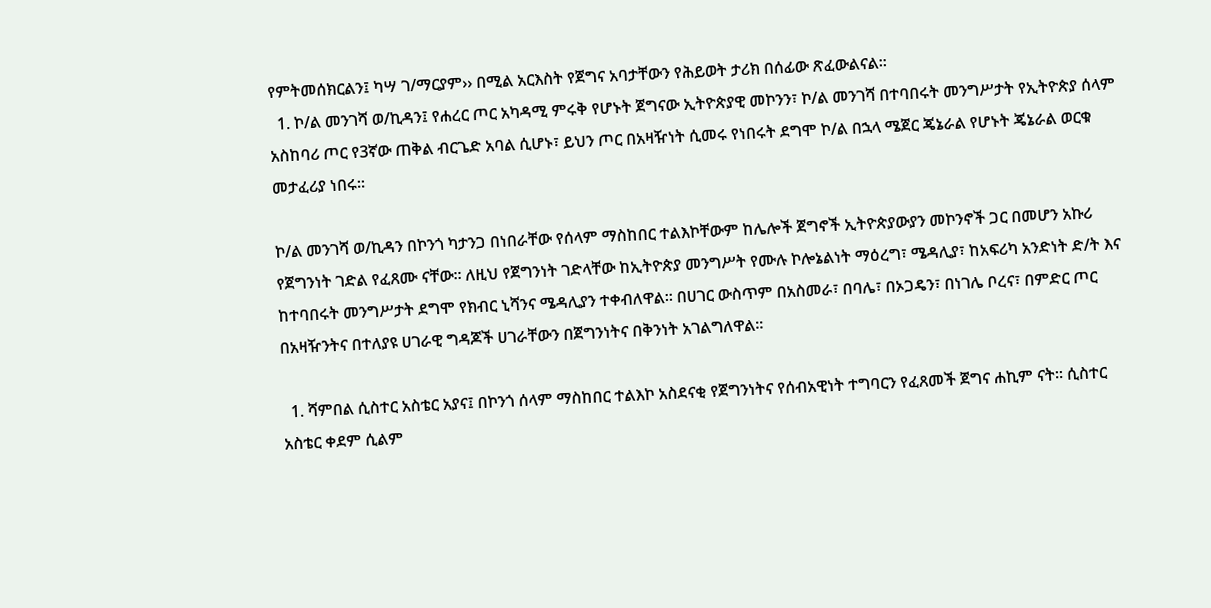የምትመሰክርልን፤ ካሣ ገ/ማርያም›› በሚል አርእስት የጀግና አባታቸውን የሕይወት ታሪክ በሰፊው ጽፈውልናል፡፡
  1. ኮ/ል መንገሻ ወ/ኪዳን፤ የሐረር ጦር አካዳሚ ምሩቅ የሆኑት ጀግናው ኢትዮጵያዊ መኮንን፣ ኮ/ል መንገሻ በተባበሩት መንግሥታት የኢትዮጵያ ሰላም አስከባሪ ጦር የ3ኛው ጠቅል ብርጌድ አባል ሲሆኑ፣ ይህን ጦር በአዛዥነት ሲመሩ የነበሩት ደግሞ ኮ/ል በኋላ ሜጀር ጄኔራል የሆኑት ጄኔራል ወርቁ መታፈሪያ ነበሩ፡፡

ኮ/ል መንገሻ ወ/ኪዳን በኮንጎ ካታንጋ በነበራቸው የሰላም ማስከበር ተልእኮቸውም ከሌሎች ጀግኖች ኢትዮጵያውያን መኮንኖች ጋር በመሆን አኩሪ የጀግንነት ገድል የፈጸሙ ናቸው፡፡ ለዚህ የጀግንነት ገድላቸው ከኢትዮጵያ መንግሥት የሙሉ ኮሎኔልነት ማዕረግ፣ ሜዳሊያ፣ ከአፍሪካ አንድነት ድ/ት እና ከተባበሩት መንግሥታት ደግሞ የክብር ኒሻንና ሜዳሊያን ተቀብለዋል፡፡ በሀገር ውስጥም በአስመራ፣ በባሌ፣ በኦጋዴን፣ በነገሌ ቦረና፣ በምድር ጦር በአዛዥንትና በተለያዩ ሀገራዊ ግዳጆች ሀገራቸውን በጀግንነትና በቅንነት አገልግለዋል፡፡

  1. ሻምበል ሲስተር አስቴር አያና፤ በኮንጎ ሰላም ማስከበር ተልእኮ አስደናቂ የጀግንነትና የሰብአዊነት ተግባርን የፈጸመች ጀግና ሐኪም ናት፡፡ ሲስተር አስቴር ቀደም ሲልም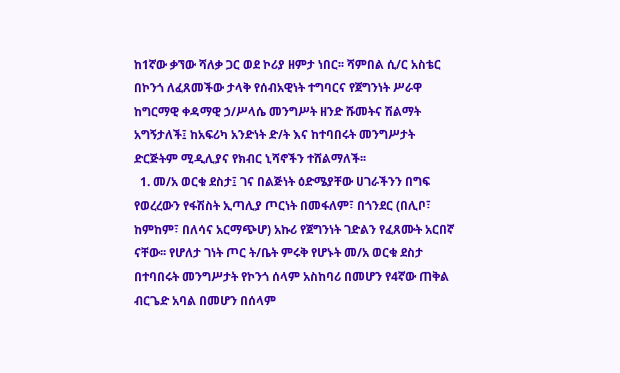ከ1ኛው ቃኘው ሻለቃ ጋር ወደ ኮሪያ ዘምታ ነበር፡፡ ሻምበል ሲ/ር አስቴር በኮንጎ ለፈጸመችው ታላቅ የሰብአዊነት ተግባርና የጀግንነት ሥራዋ ከግርማዊ ቀዳማዊ ኃ/ሥላሴ መንግሥት ዘንድ ሹመትና ሽልማት አግኝታለች፤ ከአፍሪካ አንድነት ድ/ት እና ከተባበሩት መንግሥታት ድርጅትም ሚዲሊያና የክብር ኒሻኖችን ተሸልማለች፡፡
  1. መ/አ ወርቁ ደስታ፤ ገና በልጅነት ዕድሜያቸው ሀገራችንን በግፍ የወረረውን የፋሽስት ኢጣሊያ ጦርነት በመፋለም፣ በጎንደር (በሊቦ፣ ከምከም፣ በለሳና አርማጭሆ) አኩሪ የጀግንነት ገድልን የፈጸሙት አርበኛ ናቸው፡፡ የሆለታ ገነት ጦር ት/ቤት ምሩቅ የሆኑት መ/አ ወርቁ ደስታ በተባበሩት መንግሥታት የኮንጎ ሰላም አስከባሪ በመሆን የ4ኛው ጠቅል ብርጌድ አባል በመሆን በሰላም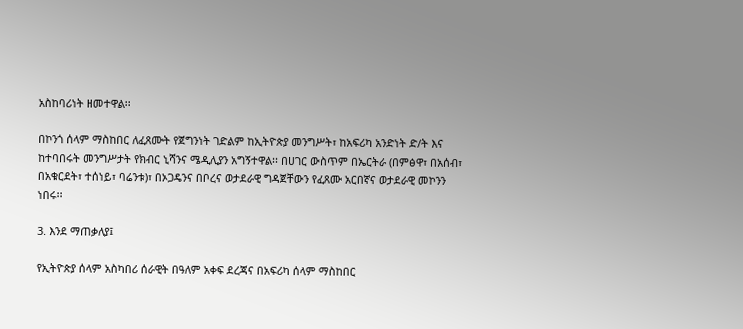አስከባሪነት ዘመተዋል፡፡

በኮንጎ ሰላም ማስከበር ለፈጸሙት የጀግንነት ገድልም ከኢትዮጵያ መንግሥት፣ ከአፍሪካ አንድነት ድ/ት እና ከተባበሩት መንግሥታት የክብር ኒሻንና ሜዲሊያን አግኝተዋል፡፡ በሀገር ውስጥም በኤርትራ (በምፅዋ፣ በአሰብ፣ በአቁርደት፣ ተሰነይ፣ ባሬንቱ)፣ በኦጋዴንና በቦረና ወታደራዊ ግዳጀቸውን የፈጸሙ አርበኛና ወታደራዊ መኮንን ነበሩ፡፡

3. እንደ ማጠቃለያ፤

የኢትዮጵያ ሰላም አስካበሪ ሰራዊት በዓለም አቀፍ ደረጃና በአፍሪካ ሰላም ማስከበር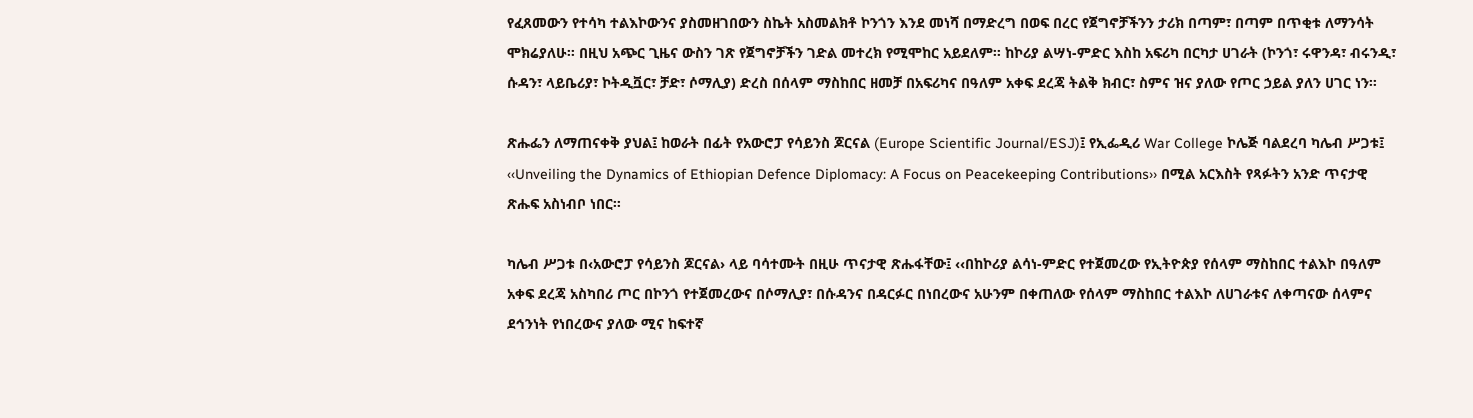የፈጸመውን የተሳካ ተልእኮውንና ያስመዘገበውን ስኬት አስመልክቶ ኮንጎን እንደ መነሻ በማድረግ በወፍ በረር የጀግኖቻችንን ታሪክ በጣም፣ በጣም በጥቂቱ ለማንሳት ሞክሬያለሁ፡፡ በዚህ አጭር ጊዜና ውስን ገጽ የጀግኖቻችን ገድል መተረክ የሚሞከር አይደለም፡፡ ከኮሪያ ልሣነ-ምድር እስከ አፍሪካ በርካታ ሀገራት (ኮንጎ፣ ሩዋንዳ፣ ብሩንዲ፣ ሱዳን፣ ላይቤሪያ፣ ኮትዲቯር፣ ቻድ፣ ሶማሊያ) ድረስ በሰላም ማስከበር ዘመቻ በአፍሪካና በዓለም አቀፍ ደረጃ ትልቅ ክብር፣ ስምና ዝና ያለው የጦር ኃይል ያለን ሀገር ነን፡፡

ጽሑፌን ለማጠናቀቅ ያህል፤ ከወራት በፊት የአውሮፓ የሳይንስ ጆርናል (Europe Scientific Journal/ESJ)፤ የኢፌዲሪ War College ኮሌጅ ባልደረባ ካሌብ ሥጋቱ፤ ‹‹Unveiling the Dynamics of Ethiopian Defence Diplomacy: A Focus on Peacekeeping Contributions›› በሚል አርእስት የጻፉትን አንድ ጥናታዊ ጽሑፍ አስነብቦ ነበር፡፡

ካሌብ ሥጋቱ በ‹አውሮፓ የሳይንስ ጆርናል› ላይ ባሳተሙት በዚሁ ጥናታዊ ጽሑፋቸው፤ ‹‹በከኮሪያ ልሳነ-ምድር የተጀመረው የኢትዮጵያ የሰላም ማስከበር ተልእኮ በዓለም አቀፍ ደረጃ አስካበሪ ጦር በኮንጎ የተጀመረውና በሶማሊያ፣ በሱዳንና በዳርፉር በነበረውና አሁንም በቀጠለው የሰላም ማስከበር ተልእኮ ለሀገራቱና ለቀጣናው ሰላምና ደኅንነት የነበረውና ያለው ሚና ከፍተኛ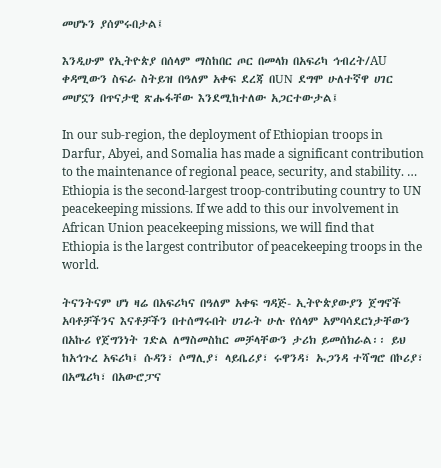መሆኑን ያሰምሩበታል፤

እንዲሁም የኢትዮጵያ በሰላም ማስከበር ጦር በመላክ በአፍሪካ ኅብረት/AU ቀዳሚውን ስፍራ ስትይዝ በዓለም አቀፍ ደረጃ በUN ደግሞ ሁለተኛዋ ሀገር መሆኗን በጥናታዊ ጽሑፋቸው እንደሚከተለው አጋርተውታል፤

In our sub-region, the deployment of Ethiopian troops in Darfur, Abyei, and Somalia has made a significant contribution to the maintenance of regional peace, security, and stability. … Ethiopia is the second-largest troop-contributing country to UN peacekeeping missions. If we add to this our involvement in African Union peacekeeping missions, we will find that Ethiopia is the largest contributor of peacekeeping troops in the world.

ትናንትናም ሆነ ዛሬ በአፍሪካና በዓለም አቀፍ ግዳጅ- ኢትዮጵያውያን ጀግኖች አባቶቻችንና እናቶቻችን በተሰማሩበት ሀገራት ሁሉ የሰላም አምባሳደርነታቸውን በአኩሪ የጀግንነት ገድል ለማስመስከር መቻላቸውን ታሪክ ይመሰክራል፡፡ ይህ ከአኅጉረ አፍሪካ፤ ሱዳን፣ ሶማሊያ፣ ላይቤሪያ፣ ሩዋንዳ፣ ኡጋንዳ ተሻግሮ በኮሪያ፣ በአሜሪካ፣ በአውሮፓና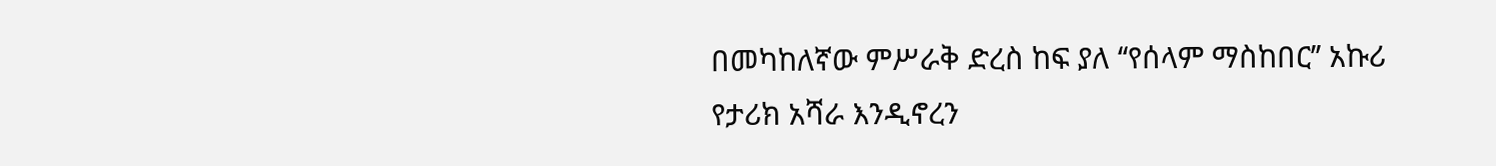በመካከለኛው ምሥራቅ ድረስ ከፍ ያለ ‘‘የሰላም ማስከበር’’ አኩሪ የታሪክ አሻራ እንዲኖረን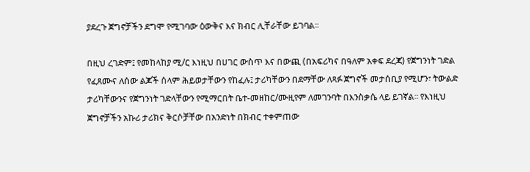ያደረጉ ጀግኖቻችን ደግሞ የሚገባው ዕውቅና እና ክብር ሊቸራቸው ይገባል፡፡

በዚህ ረገድም፤ የመከላከያ ሚ/ር እነዚህ በሀገር ውስጥ እና በውጪ (በአፍሪካና በዓለም አቀፍ ደረጃ) የጀግንነት ገድል የፈጸሙና ለሰው ልጆች ሰላም ሕይወታቸውን የከፈሉ፤ ታሪካቸውን በደማቸው ለጻፉ ጀግኖች መታሰቢያ የሚሆን፣ ትውልድ ታሪካቸውንና የጀግንነት ገድላቸውን የሚማርበት ቤተ-መዘከር/ሙዚየም ለመገንባት በእንስቃሴ ላይ ይገኛል፡፡ የእነዚህ ጀግኖቻችን አኩሪ ታሪክና ቅርሶቻቸው በአንድነት በክብር ተቀምጠው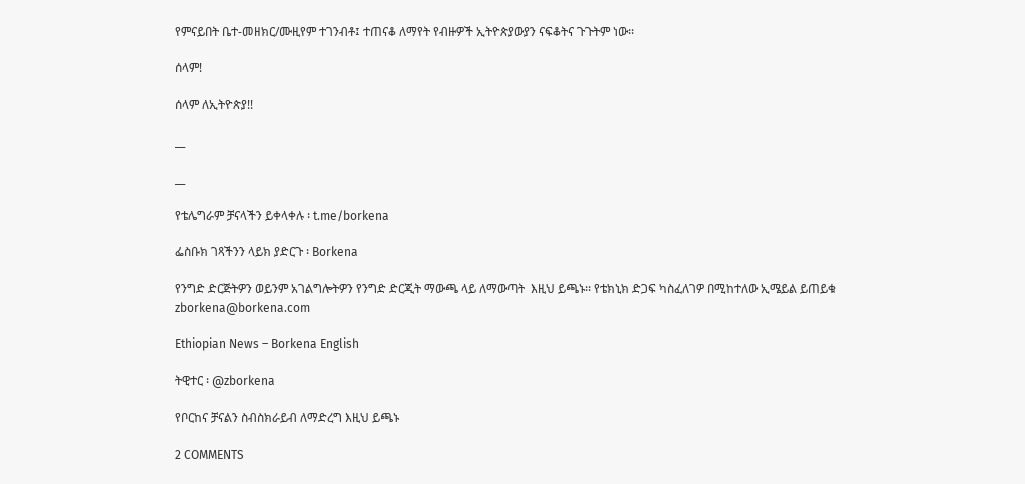የምናይበት ቤተ-መዘክር/ሙዚየም ተገንብቶ፤ ተጠናቆ ለማየት የብዙዎች ኢትዮጵያውያን ናፍቆትና ጉጉትም ነው፡፡

ሰላም!

ሰላም ለኢትዮጵያ!!

__

__

የቴሌግራም ቻናላችን ይቀላቀሉ ፡ t.me/borkena

ፌስቡክ ገጻችንን ላይክ ያድርጉ ፡ Borkena

የንግድ ድርጅትዎን ወይንም አገልግሎትዎን የንግድ ድርጂት ማውጫ ላይ ለማውጣት  እዚህ ይጫኑ፡፡ የቴክኒክ ድጋፍ ካስፈለገዎ በሚከተለው ኢሜይል ይጠይቁ zborkena@borkena.com

Ethiopian News – Borkena English

ትዊተር ፡ @zborkena

የቦርከና ቻናልን ስብስክራይብ ለማድረግ እዚህ ይጫኑ

2 COMMENTS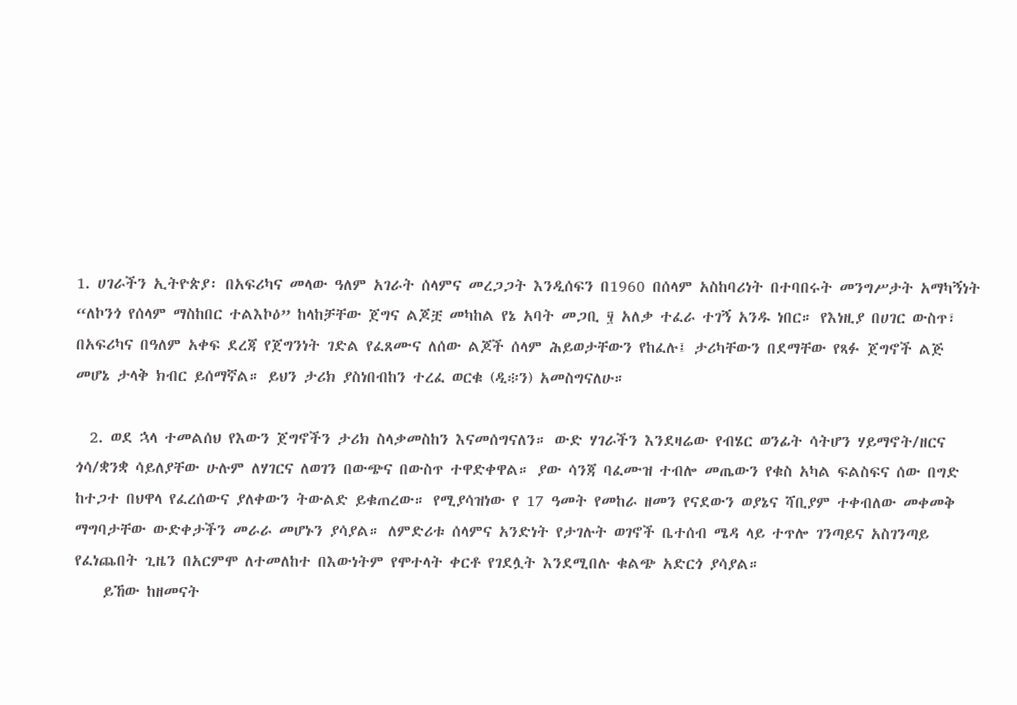1. ሀገራችን ኢትዮጵያ፡ በአፍሪካና መላው ዓለም አገራት ሰላምና መረጋጋት እንዲሰፍን በ1960 በሰላም አስከባሪነት በተባበሩት መንግሥታት አማካኝነት “ለኮንጎ የሰላም ማስከበር ተልእኮዕ” ከላከቻቸው ጀግና ልጆቿ መካከል የኔ አባት መጋቢ ፶ አለቃ ተፈራ ተገኝ አንዱ ነበር። የእነዚያ በሀገር ውስጥ፣ በአፍሪካና በዓለም አቀፍ ደረጃ የጀግንነት ገድል የፈጸሙና ለሰው ልጆች ሰላም ሕይወታቸውን የከፈሉ፤ ታሪካቸውን በደማቸው የጻፉ ጀግኖች ልጅ መሆኔ ታላቅ ክብር ይሰማኛል። ይህን ታሪክ ያስነበብከን ተረፈ ወርቁ (ዲ፨ን) አመስግናለሁ።

  2. ወደ ኋላ ተመልሰህ የእውን ጀግኖችን ታሪክ ስላቃመስከን እናመሰግናለን። ውድ ሃገራችን እንደዛሬው የብሄር ወንፊት ሳትሆን ሃይማኖት/ዘርና ጎሳ/ቋንቋ ሳይለያቸው ሁሉም ለሃገርና ለወገን በውጭና በውስጥ ተዋድቀዋል። ያው ሳንጃ ባፈሙዝ ተብሎ መጤውን የቁስ አካል ፍልስፍና ሰው በግድ ከተጋተ በህዋላ የፈረሰውና ያለቀውን ትውልድ ይቁጠረው። የሚያሳዝነው የ 17 ዓመት የመከራ ዘመን የናደውን ወያኔና ሻቢያም ተቀብለው መቀመቅ ማግባታቸው ውድቀታችን መራራ መሆኑን ያሳያል። ለምድሪቱ ሰላምና አንድነት የታገሉት ወገኖች ቤተሰብ ሜዳ ላይ ተጥሎ ገንጣይና አስገንጣይ የፈነጨበት ጊዜን በአርምሞ ለተመለከተ በእውነትም የሞተላት ቀርቶ የገደሏት እንደሚበሉ ቁልጭ አድርጎ ያሳያል።
    ይኸው ከዘመናት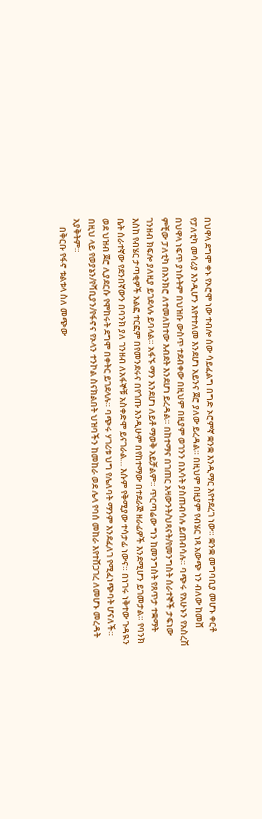በህዋላ ደግሞ ቀኑ የኦሮሞ ነው ተብሎ ሰው ሳይፈልግ በግድ ኦሮምኛ ቋንቋ እንዲማር እየተደረገ ነው። ቋንቋ መግባቢያ መሆኑ ቀርቶ የፓለቲካ መሳሪያ እንዲሆን እየተተለመ እንደሆነ አይንና ጀሮ ያለው ይረዳል። በዚህም በዚያም የብሄር ነጻ አውጭ ነን ብለው ከመሸ በህዋላ ነፍጥ ያነሱትም በህዝቡ ውስጥ ተደብቀው በዚህም በዚያም ወገንን በእሳት ያስጠብሳሉ ይጠብሳሉ። ባጭሩ የአሁኑን የአስረሽ ምቺው ፓለቲካ በአንክሮ ለተመለከተው እብደት እንደሆነ ይረዳል። በከተማና በገጠር አዛውንት/ህጻናት/የመንግስት ሰራተኞች ታፍነው ገንዘብ ክፍሎ ያለዚያ ይገደላሉ ይባላል። አፋኙ ማን እንደሆነ ለይቶ ማወቅ አይቻልም። ጥርጣሬው ግን ከመንግስት የጸጥታ ተቋማት እስከ የብሄር ታጣቂዎች አልፎ ተርፎም በየመንደሩና በየጎጡ እንዲሁም በየከተማው በተደራጅ ዘራፊዎች እንደሚሆን ይገመታል። የባንክ ቤት ሰራተኛው የደንበኛውን በባንክ ያለ ገንዘብ ለአፋኞቹ አስቀድሞ ይናገራል… እሱም የቅሚያው ተሳታፊ ነውና። በነገሩ ነቅተው ጉዳዪን ወደ ህዝብ ጀሮ ሊያደርሱ የሞከሩት ደግሞ በቀትር ይገደላሉ። ባጭሩ ሃገሪቱ ህግ የሌለባት ማንም እንደፈለገ የሚፈነጭባት ሆናለች። በዚህ ላይ የወያኔን/የሻቢያን/የፋኖና የኦላን ተንኮል ስናክልበት ህዝባችን ከመከራ ወደ ሌላ የባሰ መከራ እየተሸጋገረ ለመሆኑ መረዳት አያቅትም።
    በቅርቡ የፋኖ ቱልቱላ ስለ መጭው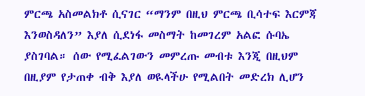ምርጫ አስመልክቶ ሲናገር “ማንም በዚህ ምርጫ ቢሳተፍ እርምጃ እንወስዳለን” እያለ ሲደነፋ መስማት ከመገረም አልፎ ሱባኤ ያስገባል። ሰው የሚፈልገውን መምረጡ መብቱ እንጂ በዚህም በዚያም የታጠቀ ብቅ እያለ ወዪላችሁ የሚልበት መድረክ ሊሆን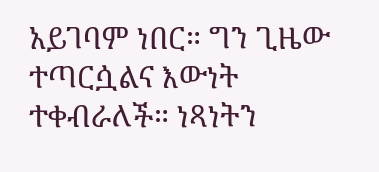አይገባም ነበር። ግን ጊዜው ተጣርሷልና እውነት ተቀብራለች። ነጻነትን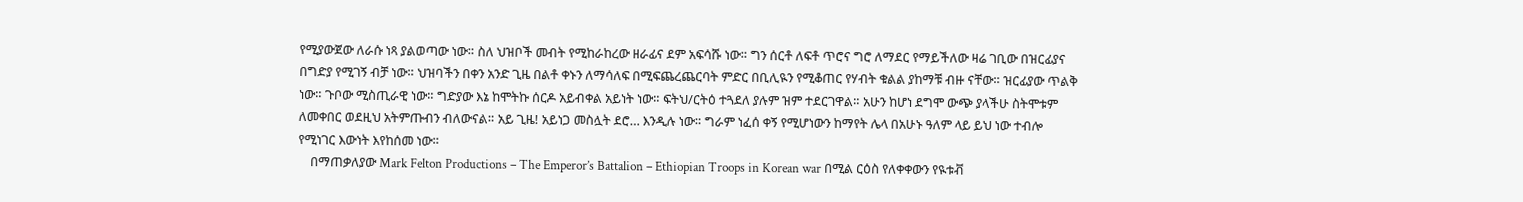የሚያውጀው ለራሱ ነጻ ያልወጣው ነው። ስለ ህዝቦች መብት የሚከራከረው ዘራፊና ደም አፍሳሹ ነው። ግን ሰርቶ ለፍቶ ጥሮና ግሮ ለማደር የማይችለው ዛሬ ገቢው በዝርፊያና በግድያ የሚገኝ ብቻ ነው። ህዝባችን በቀን አንድ ጊዜ በልቶ ቀኑን ለማሳለፍ በሚፍጨረጨርባት ምድር በቢሊዪን የሚቆጠር የሃብት ቁልል ያከማቹ ብዙ ናቸው። ዝርፊያው ጥልቅ ነው። ጉቦው ሚስጢራዊ ነው። ግድያው እኔ ከሞትኩ ሰርዶ አይብቀል አይነት ነው። ፍትህ/ርትዕ ተጓደለ ያሉም ዝም ተደርገዋል። አሁን ከሆነ ደግሞ ውጭ ያላችሁ ስትሞቱም ለመቀበር ወደዚህ አትምጡብን ብለውናል። አይ ጊዜ! አይነጋ መስሏት ደሮ… እንዲሉ ነው። ግራም ነፈሰ ቀኝ የሚሆነውን ከማየት ሌላ በአሁኑ ዓለም ላይ ይህ ነው ተብሎ የሚነገር እውነት እየከሰመ ነው።
    በማጠቃለያው Mark Felton Productions – The Emperor’s Battalion – Ethiopian Troops in Korean war በሚል ርዕስ የለቀቀውን የዪቱቭ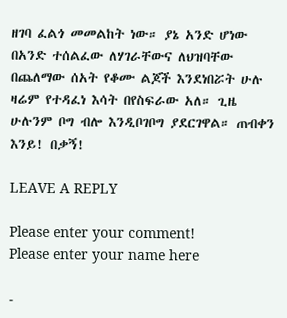ዘገባ ፈልጎ መመልከት ነው። ያኔ አንድ ሆነው በአንድ ተሰልፈው ለሃገራቸውና ለህዝባቸው በጨለማው ሰአት የቆሙ ልጆች እንደነበሯት ሁሉ ዛሬም የተዳፈነ እሳት በየስፍራው አለ። ጊዜ ሁሉንም ቦግ ብሎ እንዲቦገቦግ ያደርገዋል። ጠብቀን እንይ! በቃኝ!

LEAVE A REPLY

Please enter your comment!
Please enter your name here

-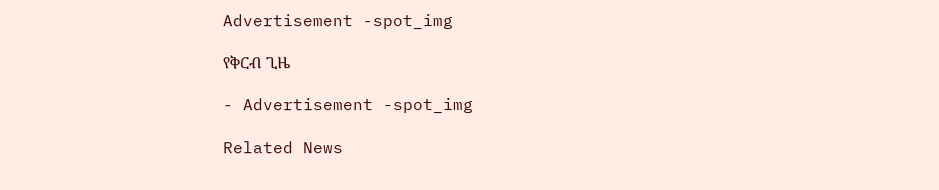Advertisement -spot_img

የቅርብ ጊዜ

- Advertisement -spot_img

Related News